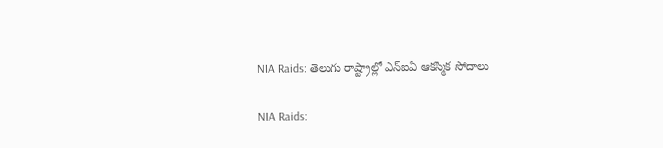NIA Raids: తెలుగు రాష్ట్రాల్లో ఎన్‌ఐఏ ఆకస్మిక సోదాలు

NIA Raids: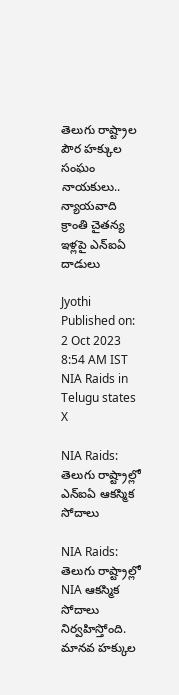తెలుగు రాష్ట్రాల పౌర హక్కుల సంఘం నాయకులు.. న్యాయవాది క్రాంతి చైతన్య ఇళ్లపై ఎన్‌ఐఏ దాడులు

Jyothi
Published on: 2 Oct 2023 8:54 AM IST
NIA Raids in Telugu states
X

NIA Raids: తెలుగు రాష్ట్రాల్లో ఎన్‌ఐఏ ఆకస్మిక సోదాలు

NIA Raids: తెలుగు రాష్ట్రాల్లో NIA ఆకస్మిక సోదాలు నిర్వహిస్తోంది. మానవ హక్కుల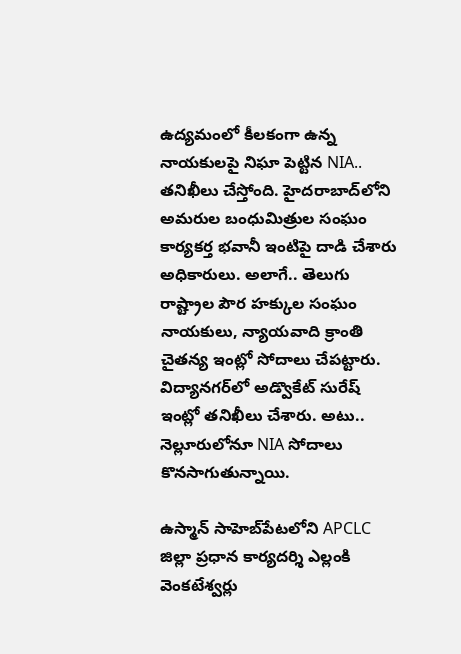ఉద్యమంలో కీలకంగా ఉన్న నాయకులపై నిఘా పెట్టిన NIA.. తనిఖీలు చేస్తోంది. హైదరాబాద్‌లోని అమరుల బంధుమిత్రుల సంఘం కార్యకర్త భవానీ ఇంటిపై దాడి చేశారు అధికారులు. అలాగే.. తెలుగు రాష్ట్రాల పౌర హక్కుల సంఘం నాయకులు, న్యాయవాది క్రాంతి చైతన్య ఇంట్లో సోదాలు చేపట్టారు. విద్యానగర్‌లో అడ్వొకేట్ సురేష్ ఇంట్లో తనిఖీలు చేశారు. అటు.. నెల్లూరులోనూ NIA సోదాలు కొనసాగుతున్నాయి.

ఉస్మాన్ సాహెబ్‌పేటలోని APCLC జిల్లా ప్రధాన కార్యదర్శి ఎల్లంకి వెంకటేశ్వర్లు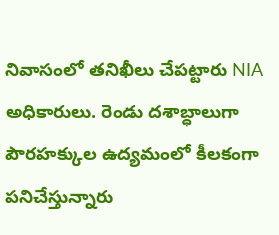నివాసంలో తనిఖీలు చేపట్టారు NIA అధికారులు. రెండు దశాబ్ధాలుగా పౌరహక్కుల ఉద్యమంలో కీలకంగా పనిచేస్తున్నారు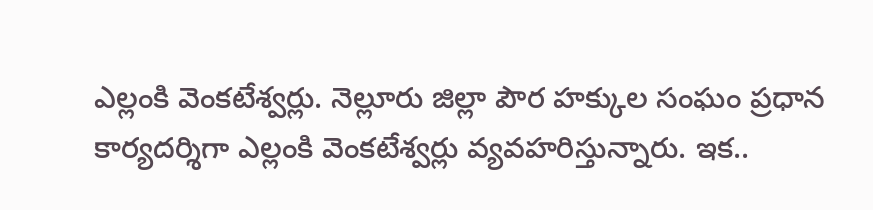ఎల్లంకి వెంకటేశ్వర్లు. నెల్లూరు జిల్లా పౌర హక్కుల సంఘం ప్రధాన కార్యదర్శిగా ఎల్లంకి వెంకటేశ్వర్లు వ్యవహరిస్తున్నారు. ఇక..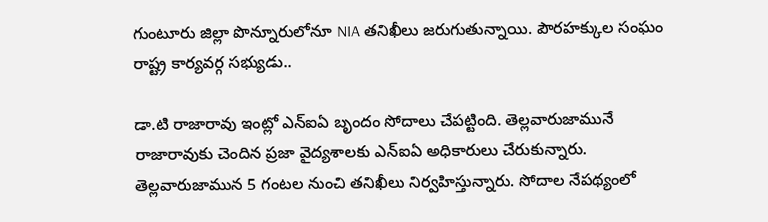గుంటూరు జిల్లా పొన్నూరులోనూ NIA తనిఖీలు జరుగుతున్నాయి. పౌరహక్కుల సంఘం రాష్ట్ర కార్యవర్గ సభ్యుడు..

డా.టి రాజారావు ఇంట్లో ఎన్‌ఐఏ బృందం సోదాలు చేపట్టింది. తెల్లవారుజామునే రాజారావుకు చెందిన ప్రజా వైద్యశాలకు ఎన్‌ఐఏ అధికారులు చేరుకున్నారు. తెల్లవారుజామున 5 గంటల నుంచి తనిఖీలు నిర్వహిస్తున్నారు. సోదాల నేపథ్యంలో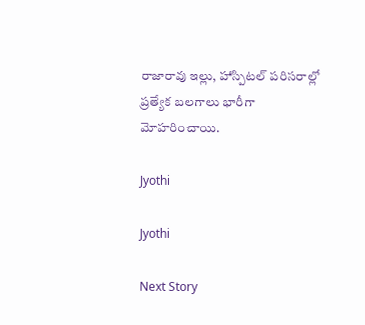రాజారావు ఇల్లు, హాస్పిటల్‌ పరిసరాల్లో ప్రత్యేక బలగాలు భారీగా మోహరించాయి.

Jyothi

Jyothi

Next Story